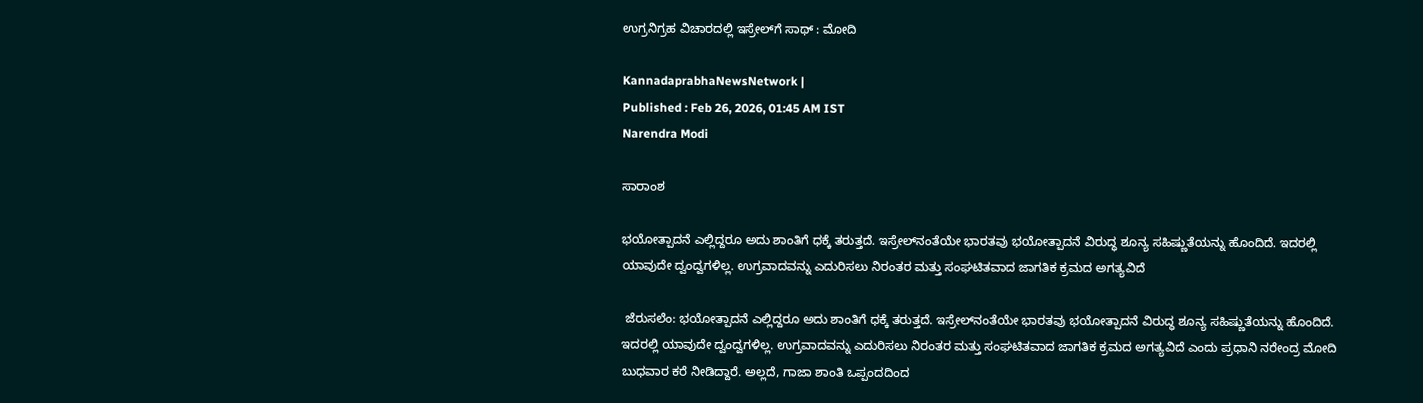ಉಗ್ರನಿಗ್ರಹ ವಿಚಾರದಲ್ಲಿ ಇಸ್ರೇಲ್‌ಗೆ ಸಾಥ್ : ಮೋದಿ

KannadaprabhaNewsNetwork |
Published : Feb 26, 2026, 01:45 AM IST
Narendra Modi

ಸಾರಾಂಶ

ಭಯೋತ್ಪಾದನೆ ಎಲ್ಲಿದ್ದರೂ ಅದು ಶಾಂತಿಗೆ ಧಕ್ಕೆ ತರುತ್ತದೆ. ಇಸ್ರೇಲ್‌ನಂತೆಯೇ ಭಾರತವು ಭಯೋತ್ಪಾದನೆ ವಿರುದ್ಧ ಶೂನ್ಯ ಸಹಿಷ್ಣುತೆಯನ್ನು ಹೊಂದಿದೆ. ಇದರಲ್ಲಿ ಯಾವುದೇ ದ್ವಂದ್ವಗಳಿಲ್ಲ. ಉಗ್ರವಾದವನ್ನು ಎದುರಿಸಲು ನಿರಂತರ ಮತ್ತು ಸಂಘಟಿತವಾದ ಜಾಗತಿಕ ಕ್ರಮದ ಅಗತ್ಯವಿದೆ

 ಜೆರುಸಲೆಂ: ಭಯೋತ್ಪಾದನೆ ಎಲ್ಲಿದ್ದರೂ ಅದು ಶಾಂತಿಗೆ ಧಕ್ಕೆ ತರುತ್ತದೆ. ಇಸ್ರೇಲ್‌ನಂತೆಯೇ ಭಾರತವು ಭಯೋತ್ಪಾದನೆ ವಿರುದ್ಧ ಶೂನ್ಯ ಸಹಿಷ್ಣುತೆಯನ್ನು ಹೊಂದಿದೆ. ಇದರಲ್ಲಿ ಯಾವುದೇ ದ್ವಂದ್ವಗಳಿಲ್ಲ. ಉಗ್ರವಾದವನ್ನು ಎದುರಿಸಲು ನಿರಂತರ ಮತ್ತು ಸಂಘಟಿತವಾದ ಜಾಗತಿಕ ಕ್ರಮದ ಅಗತ್ಯವಿದೆ ಎಂದು ಪ್ರಧಾನಿ ನರೇಂದ್ರ ಮೋದಿ ಬುಧವಾರ ಕರೆ ನೀಡಿದ್ದಾರೆ. ಅಲ್ಲದೆ, ಗಾಜಾ ಶಾಂತಿ ಒಪ್ಪಂದದಿಂದ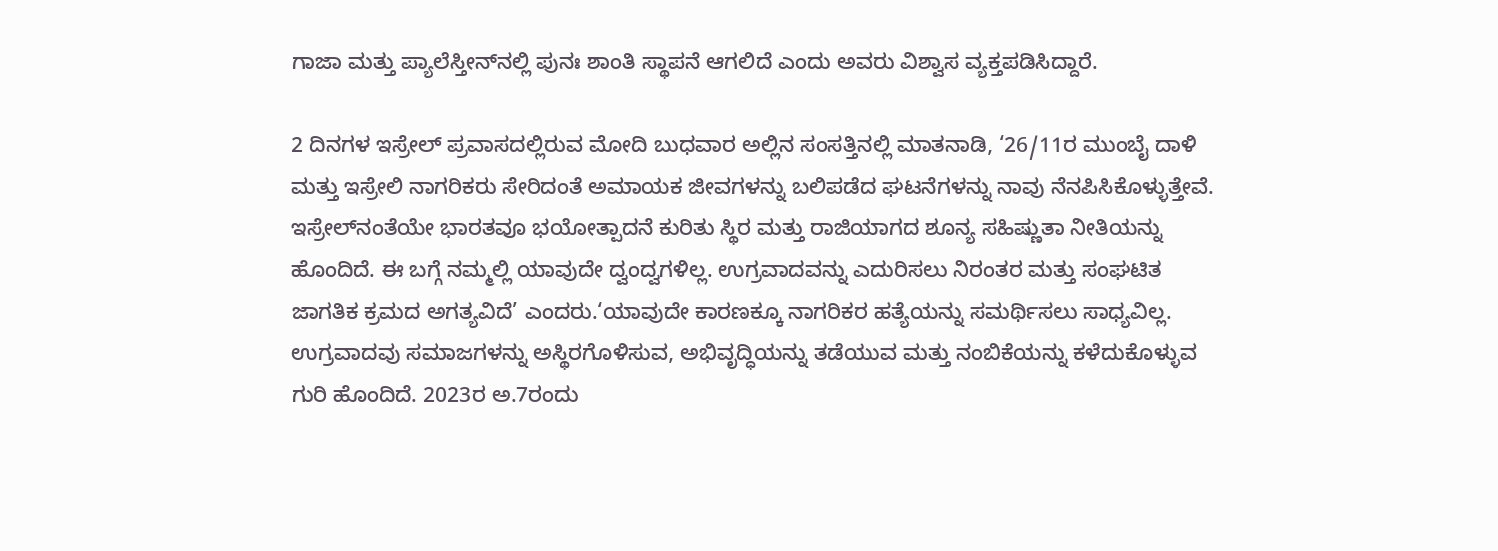ಗಾಜಾ ಮತ್ತು ಪ್ಯಾಲೆಸ್ತೀನ್‌ನಲ್ಲಿ ಪುನಃ ಶಾಂತಿ ಸ್ಥಾಪನೆ ಆಗಲಿದೆ ಎಂದು ಅವರು ವಿಶ್ವಾಸ ವ್ಯಕ್ತಪಡಿಸಿದ್ದಾರೆ.

2 ದಿನಗಳ ಇಸ್ರೇಲ್‌ ಪ್ರವಾಸದಲ್ಲಿರುವ ಮೋದಿ ಬುಧವಾರ ಅಲ್ಲಿನ ಸಂಸತ್ತಿನಲ್ಲಿ ಮಾತನಾಡಿ, ‘26/11ರ ಮುಂಬೈ ದಾಳಿ ಮತ್ತು ಇಸ್ರೇಲಿ ನಾಗರಿಕರು ಸೇರಿದಂತೆ ಅಮಾಯಕ ಜೀವಗಳನ್ನು ಬಲಿಪಡೆದ ಘಟನೆಗಳನ್ನು ನಾವು ನೆನಪಿಸಿಕೊಳ್ಳುತ್ತೇವೆ. ಇಸ್ರೇಲ್‌ನಂತೆಯೇ ಭಾರತವೂ ಭಯೋತ್ಪಾದನೆ ಕುರಿತು ಸ್ಥಿರ ಮತ್ತು ರಾಜಿಯಾಗದ ಶೂನ್ಯ ಸಹಿಷ್ಣುತಾ ನೀತಿಯನ್ನು ಹೊಂದಿದೆ. ಈ ಬಗ್ಗೆ ನಮ್ಮಲ್ಲಿ ಯಾವುದೇ ದ್ವಂದ್ವಗಳಿಲ್ಲ. ಉಗ್ರವಾದವನ್ನು ಎದುರಿಸಲು ನಿರಂತರ ಮತ್ತು ಸಂಘಟಿತ ಜಾಗತಿಕ ಕ್ರಮದ ಅಗತ್ಯವಿದೆ’ ಎಂದರು.‘ಯಾವುದೇ ಕಾರಣಕ್ಕೂ ನಾಗರಿಕರ ಹತ್ಯೆಯನ್ನು ಸಮರ್ಥಿಸಲು ಸಾಧ್ಯವಿಲ್ಲ. ಉಗ್ರವಾದವು ಸಮಾಜಗಳನ್ನು ಅಸ್ಥಿರಗೊಳಿಸುವ, ಅಭಿವೃದ್ಧಿಯನ್ನು ತಡೆಯುವ ಮತ್ತು ನಂಬಿಕೆಯನ್ನು ಕಳೆದುಕೊಳ್ಳುವ ಗುರಿ ಹೊಂದಿದೆ. 2023ರ ಅ.7ರಂದು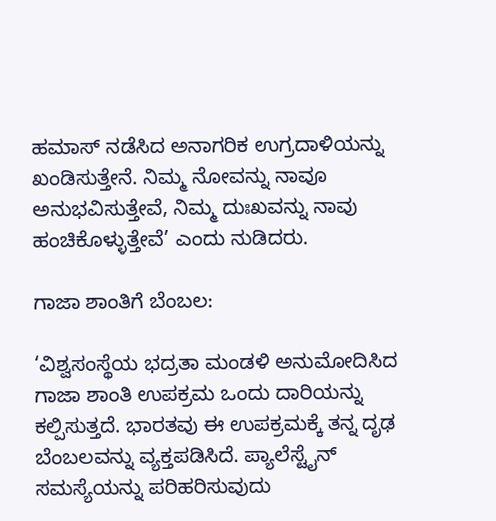ಹಮಾಸ್ ನಡೆಸಿದ ಅನಾಗರಿಕ ಉಗ್ರದಾಳಿಯನ್ನು ಖಂಡಿಸುತ್ತೇನೆ. ನಿಮ್ಮ ನೋವನ್ನು ನಾವೂ ಅನುಭವಿಸುತ್ತೇವೆ, ನಿಮ್ಮ ದುಃಖವನ್ನು ನಾವು ಹಂಚಿಕೊಳ್ಳುತ್ತೇವೆ’ ಎಂದು ನುಡಿದರು.

ಗಾಜಾ ಶಾಂತಿಗೆ ಬೆಂಬಲ:

‘ವಿಶ್ವಸಂಸ್ಥೆಯ ಭದ್ರತಾ ಮಂಡಳಿ ಅನುಮೋದಿಸಿದ ಗಾಜಾ ಶಾಂತಿ ಉಪಕ್ರಮ ಒಂದು ದಾರಿಯನ್ನು ಕಲ್ಪಿಸುತ್ತದೆ. ಭಾರತವು ಈ ಉಪಕ್ರಮಕ್ಕೆ ತನ್ನ ದೃಢ ಬೆಂಬಲವನ್ನು ವ್ಯಕ್ತಪಡಿಸಿದೆ. ಪ್ಯಾಲೆಸ್ಟೈನ್ ಸಮಸ್ಯೆಯನ್ನು ಪರಿಹರಿಸುವುದು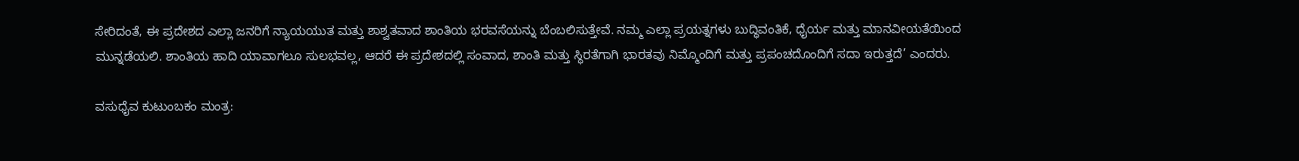ಸೇರಿದಂತೆ, ಈ ಪ್ರದೇಶದ ಎಲ್ಲಾ ಜನರಿಗೆ ನ್ಯಾಯಯುತ ಮತ್ತು ಶಾಶ್ವತವಾದ ಶಾಂತಿಯ ಭರವಸೆಯನ್ನು ಬೆಂಬಲಿಸುತ್ತೇವೆ. ನಮ್ಮ ಎಲ್ಲಾ ಪ್ರಯತ್ನಗಳು ಬುದ್ಧಿವಂತಿಕೆ, ಧೈರ್ಯ ಮತ್ತು ಮಾನವೀಯತೆಯಿಂದ ಮುನ್ನಡೆಯಲಿ. ಶಾಂತಿಯ ಹಾದಿ ಯಾವಾಗಲೂ ಸುಲಭವಲ್ಲ, ಆದರೆ ಈ ಪ್ರದೇಶದಲ್ಲಿ ಸಂವಾದ, ಶಾಂತಿ ಮತ್ತು ಸ್ಥಿರತೆಗಾಗಿ ಭಾರತವು ನಿಮ್ಮೊಂದಿಗೆ ಮತ್ತು ಪ್ರಪಂಚದೊಂದಿಗೆ ಸದಾ ಇರುತ್ತದೆ’ ಎಂದರು.

ವಸುಧೈವ ಕುಟುಂಬಕಂ ಮಂತ್ರ: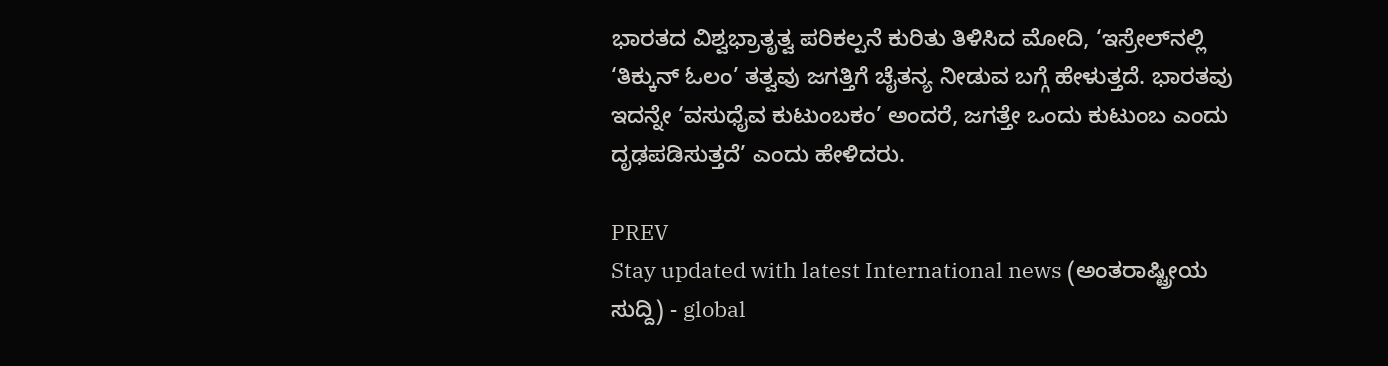ಭಾರತದ ವಿಶ್ವಭ್ರಾತೃತ್ವ ಪರಿಕಲ್ಪನೆ ಕುರಿತು ತಿಳಿಸಿದ ಮೋದಿ, ‘ಇಸ್ರೇಲ್‌ನಲ್ಲಿ ‘ತಿಕ್ಕುನ್ ಓಲಂ’ ತತ್ವವು ಜಗತ್ತಿಗೆ ಚೈತನ್ಯ ನೀಡುವ ಬಗ್ಗೆ ಹೇಳುತ್ತದೆ. ಭಾರತವು ಇದನ್ನೇ ‘ವಸುಧೈವ ಕುಟುಂಬಕಂ’ ಅಂದರೆ, ಜಗತ್ತೇ ಒಂದು ಕುಟುಂಬ ಎಂದು ದೃಢಪಡಿಸುತ್ತದೆ’ ಎಂದು ಹೇಳಿದರು.

PREV
Stay updated with latest International news (ಅಂತರಾಷ್ಟ್ರೀಯ ಸುದ್ದಿ) - global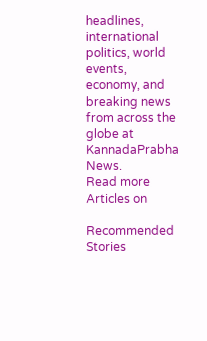headlines, international politics, world events, economy, and breaking news from across the globe at KannadaPrabha News.
Read more Articles on

Recommended Stories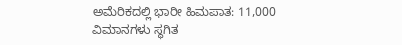ಅಮೆರಿಕದಲ್ಲಿ ಭಾರೀ ಹಿಮಪಾತ: 11,000 ವಿಮಾನಗಳು ಸ್ಥಗಿತ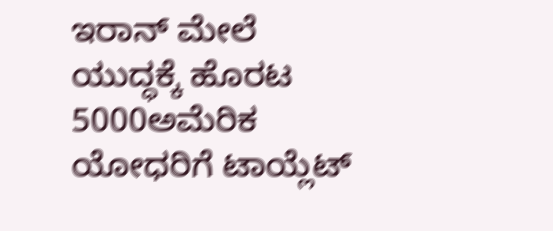ಇರಾನ್‌ ಮೇಲೆ ಯುದ್ಧಕ್ಕೆ ಹೊರಟ 5000ಅಮೆರಿಕ ಯೋಧರಿಗೆ ಟಾಯ್ಲೆಟ್‌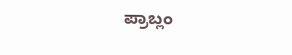ಪ್ರಾಬ್ಲಂ